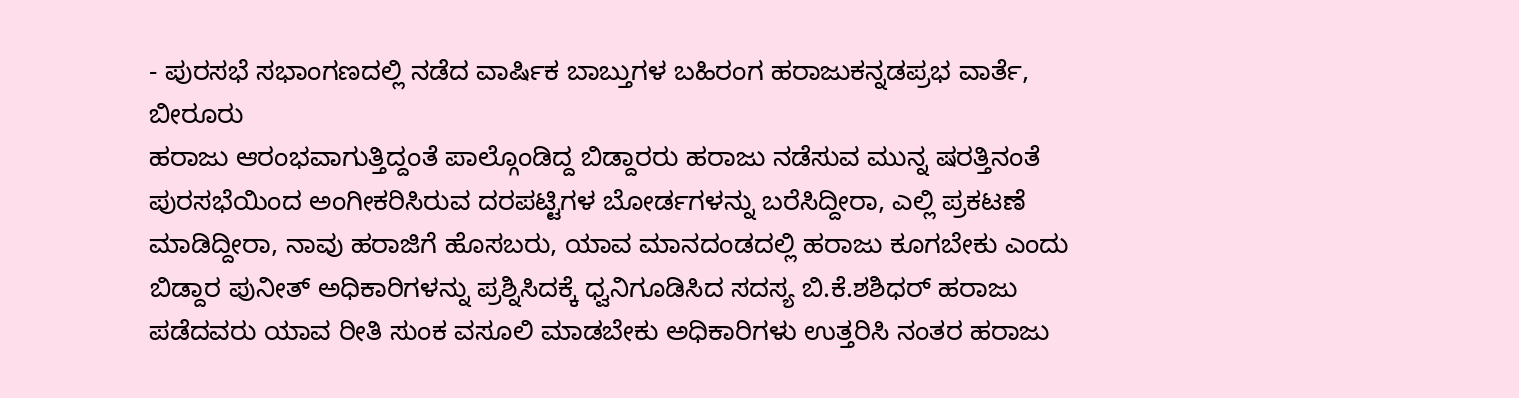- ಪುರಸಭೆ ಸಭಾಂಗಣದಲ್ಲಿ ನಡೆದ ವಾರ್ಷಿಕ ಬಾಬ್ತುಗಳ ಬಹಿರಂಗ ಹರಾಜುಕನ್ನಡಪ್ರಭ ವಾರ್ತೆ, ಬೀರೂರು
ಹರಾಜು ಆರಂಭವಾಗುತ್ತಿದ್ದಂತೆ ಪಾಲ್ಗೊಂಡಿದ್ದ ಬಿಡ್ದಾರರು ಹರಾಜು ನಡೆಸುವ ಮುನ್ನ ಷರತ್ತಿನಂತೆ ಪುರಸಭೆಯಿಂದ ಅಂಗೀಕರಿಸಿರುವ ದರಪಟ್ಟಿಗಳ ಬೋರ್ಡಗಳನ್ನು ಬರೆಸಿದ್ದೀರಾ, ಎಲ್ಲಿ ಪ್ರಕಟಣೆ ಮಾಡಿದ್ದೀರಾ, ನಾವು ಹರಾಜಿಗೆ ಹೊಸಬರು, ಯಾವ ಮಾನದಂಡದಲ್ಲಿ ಹರಾಜು ಕೂಗಬೇಕು ಎಂದು ಬಿಡ್ದಾರ ಪುನೀತ್ ಅಧಿಕಾರಿಗಳನ್ನು ಪ್ರಶ್ನಿಸಿದಕ್ಕೆ ಧ್ವನಿಗೂಡಿಸಿದ ಸದಸ್ಯ ಬಿ.ಕೆ.ಶಶಿಧರ್ ಹರಾಜು ಪಡೆದವರು ಯಾವ ರೀತಿ ಸುಂಕ ವಸೂಲಿ ಮಾಡಬೇಕು ಅಧಿಕಾರಿಗಳು ಉತ್ತರಿಸಿ ನಂತರ ಹರಾಜು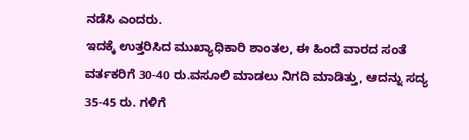ನಡೆಸಿ ಎಂದರು.
ಇದಕ್ಕೆ ಉತ್ತರಿಸಿದ ಮುಖ್ಯಾಧಿಕಾರಿ ಶಾಂತಲ, ಈ ಹಿಂದೆ ವಾರದ ಸಂತೆ ವರ್ತಕರಿಗೆ 30-40 ರು.ವಸೂಲಿ ಮಾಡಲು ನಿಗದಿ ಮಾಡಿತ್ತು, ಆದನ್ನು ಸದ್ಯ 35-45 ರು. ಗಳಿಗೆ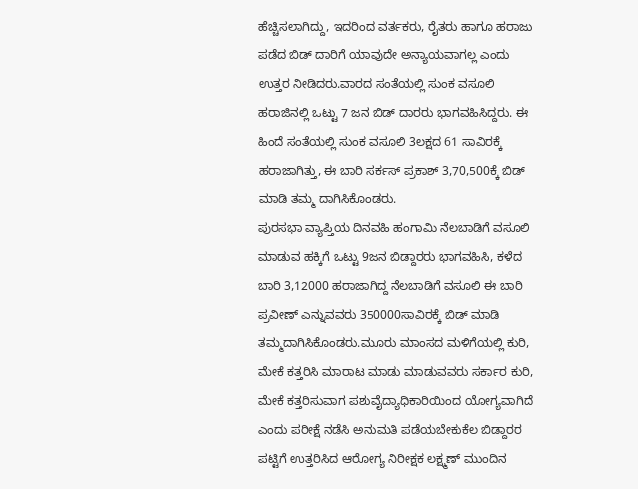ಹೆಚ್ಚಿಸಲಾಗಿದ್ದು, ಇದರಿಂದ ವರ್ತಕರು, ರೈತರು ಹಾಗೂ ಹರಾಜು ಪಡೆದ ಬಿಡ್ ದಾರಿಗೆ ಯಾವುದೇ ಅನ್ಯಾಯವಾಗಲ್ಲ ಎಂದು ಉತ್ತರ ನೀಡಿದರು.ವಾರದ ಸಂತೆಯಲ್ಲಿ ಸುಂಕ ವಸೂಲಿ ಹರಾಜಿನಲ್ಲಿ ಒಟ್ಟು 7 ಜನ ಬಿಡ್ ದಾರರು ಭಾಗವಹಿಸಿದ್ದರು. ಈ ಹಿಂದೆ ಸಂತೆಯಲ್ಲಿ ಸುಂಕ ವಸೂಲಿ 3ಲಕ್ಷದ 61 ಸಾವಿರಕ್ಕೆ ಹರಾಜಾಗಿತ್ತು, ಈ ಬಾರಿ ಸರ್ಕಸ್ ಪ್ರಕಾಶ್ 3,70,500ಕ್ಕೆ ಬಿಡ್ ಮಾಡಿ ತಮ್ಮ ದಾಗಿಸಿಕೊಂಡರು.
ಪುರಸಭಾ ವ್ಯಾಪ್ತಿಯ ದಿನವಹಿ ಹಂಗಾಮಿ ನೆಲಬಾಡಿಗೆ ವಸೂಲಿ ಮಾಡುವ ಹಕ್ಕಿಗೆ ಒಟ್ಟು 9ಜನ ಬಿಡ್ದಾರರು ಭಾಗವಹಿಸಿ, ಕಳೆದ ಬಾರಿ 3,12000 ಹರಾಜಾಗಿದ್ದ ನೆಲಬಾಡಿಗೆ ವಸೂಲಿ ಈ ಬಾರಿ ಪ್ರವೀಣ್ ಎನ್ನುವವರು 350000ಸಾವಿರಕ್ಕೆ ಬಿಡ್ ಮಾಡಿ ತಮ್ಮದಾಗಿಸಿಕೊಂಡರು.ಮೂರು ಮಾಂಸದ ಮಳಿಗೆಯಲ್ಲಿ ಕುರಿ, ಮೇಕೆ ಕತ್ತರಿಸಿ ಮಾರಾಟ ಮಾಡು ಮಾಡುವವರು ಸರ್ಕಾರ ಕುರಿ, ಮೇಕೆ ಕತ್ತರಿಸುವಾಗ ಪಶುವೈದ್ಯಾಧಿಕಾರಿಯಿಂದ ಯೋಗ್ಯವಾಗಿದೆ ಎಂದು ಪರೀಕ್ಷೆ ನಡೆಸಿ ಅನುಮತಿ ಪಡೆಯಬೇಕುಕೆಲ ಬಿಡ್ದಾರರ ಪಟ್ಟಿಗೆ ಉತ್ತರಿಸಿದ ಆರೋಗ್ಯ ನಿರೀಕ್ಷಕ ಲಕ್ಷ್ಮಣ್ ಮುಂದಿನ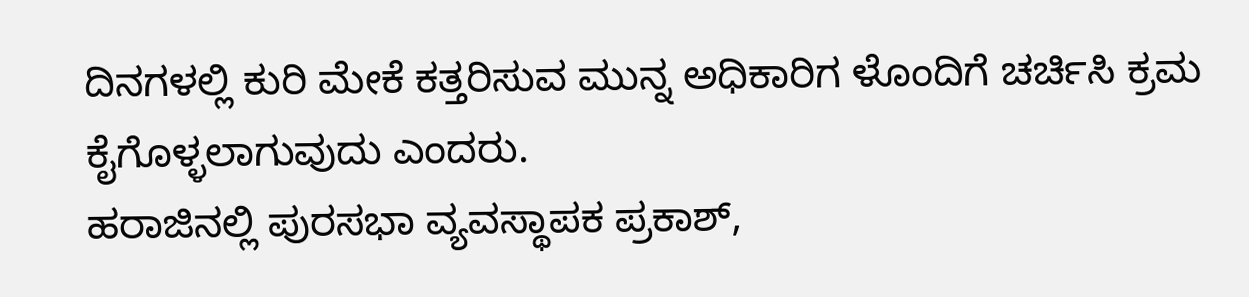ದಿನಗಳಲ್ಲಿ ಕುರಿ ಮೇಕೆ ಕತ್ತರಿಸುವ ಮುನ್ನ ಅಧಿಕಾರಿಗ ಳೊಂದಿಗೆ ಚರ್ಚಿಸಿ ಕ್ರಮ ಕೈಗೊಳ್ಳಲಾಗುವುದು ಎಂದರು.
ಹರಾಜಿನಲ್ಲಿ ಪುರಸಭಾ ವ್ಯವಸ್ಥಾಪಕ ಪ್ರಕಾಶ್,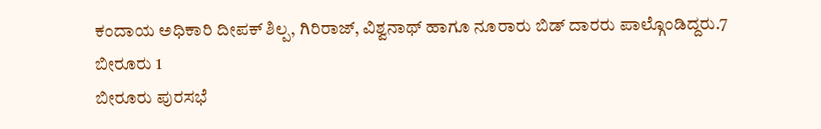ಕಂದಾಯ ಅಧಿಕಾರಿ ದೀಪಕ್ ಶಿಲ್ಪ, ಗಿರಿರಾಜ್, ವಿಶ್ವನಾಥ್ ಹಾಗೂ ನೂರಾರು ಬಿಡ್ ದಾರರು ಪಾಲ್ಗೊಂಡಿದ್ದರು.7 ಬೀರೂರು 1
ಬೀರೂರು ಪುರಸಭೆ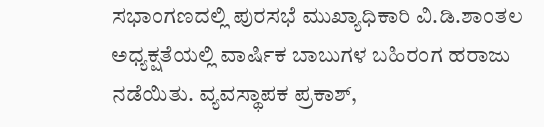ಸಭಾಂಗಣದಲ್ಲಿ ಪುರಸಭೆ ಮುಖ್ಯಾಧಿಕಾರಿ ವಿ.ಡಿ.ಶಾಂತಲ ಅಧ್ಯಕ್ಷತೆಯಲ್ಲಿ ವಾರ್ಷಿಕ ಬಾಬುಗಳ ಬಹಿರಂಗ ಹರಾಜು ನಡೆಯಿತು. ವ್ಯವಸ್ಥಾಪಕ ಪ್ರಕಾಶ್,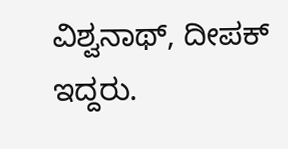ವಿಶ್ವನಾಥ್, ದೀಪಕ್ ಇದ್ದರು.